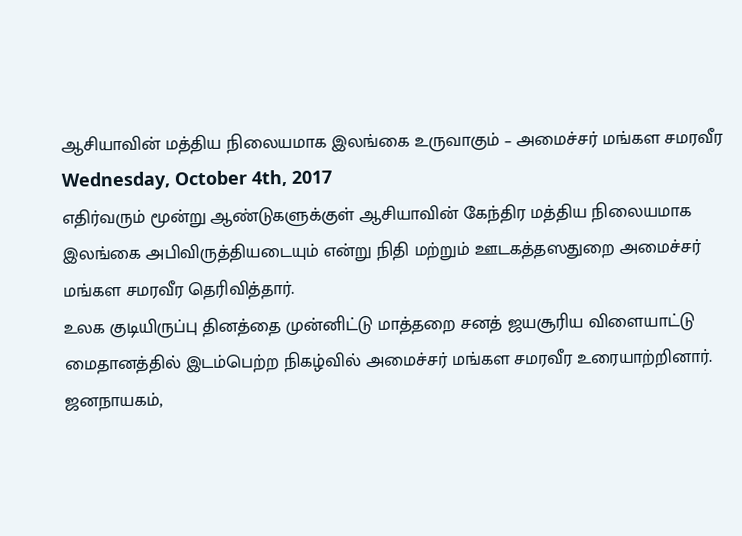ஆசியாவின் மத்திய நிலையமாக இலங்கை உருவாகும் – அமைச்சர் மங்கள சமரவீர
Wednesday, October 4th, 2017
எதிர்வரும் மூன்று ஆண்டுகளுக்குள் ஆசியாவின் கேந்திர மத்திய நிலையமாக இலங்கை அபிவிருத்தியடையும் என்று நிதி மற்றும் ஊடகத்தஸதுறை அமைச்சர் மங்கள சமரவீர தெரிவித்தார்.
உலக குடியிருப்பு தினத்தை முன்னிட்டு மாத்தறை சனத் ஜயசூரிய விளையாட்டு மைதானத்தில் இடம்பெற்ற நிகழ்வில் அமைச்சர் மங்கள சமரவீர உரையாற்றினார்.
ஜனநாயகம்,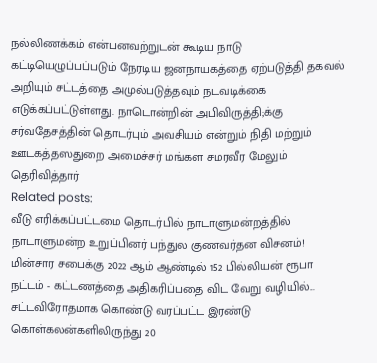நல்லிணக்கம் என்பனவற்றுடன் கூடிய நாடு கட்டியெழுப்பப்படும் நேரடிய ஜனநாயகத்தை ஏற்படுத்தி தகவல் அறியும் சட்டத்தை அமுல்படுத்தவும் நடவடிக்கை எடுக்கப்பட்டுள்ளது. நாடொன்றின் அபிவிருத்தி;க்கு சர்வதேசத்தின் தொடர்பும் அவசியம் என்றும் நிதி மற்றும் ஊடகத்தஸதுறை அமைச்சர் மங்கள சமரவீர மேலும் தெரிவித்தார்
Related posts:
வீடு எரிக்கப்பட்டமை தொடர்பில் நாடாளுமன்றத்தில் நாடாளுமன்ற உறுப்பினர் பந்துல குணவர்தன விசனம்!
மின்சார சபைக்கு 2022 ஆம் ஆண்டில் 152 பில்லியன் ரூபா நட்டம் - கட்டணத்தை அதிகரிப்பதை விட வேறு வழியில்...
சட்டவிரோதமாக கொண்டு வரப்பட்ட இரண்டு கொள்கலன்களிலிருந்து 20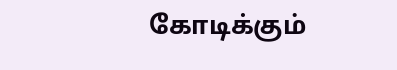கோடிக்கும்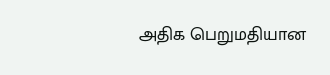அதிக பெறுமதியான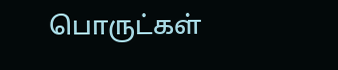பொருட்கள்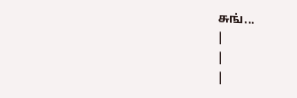சுங்...
|
|
|